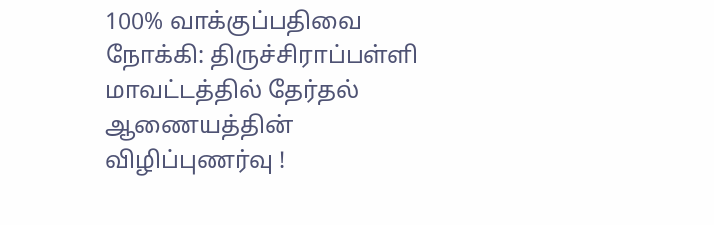100% வாக்குப்பதிவை நோக்கி: திருச்சிராப்பள்ளி மாவட்டத்தில் தேர்தல் ஆணையத்தின் விழிப்புணர்வு !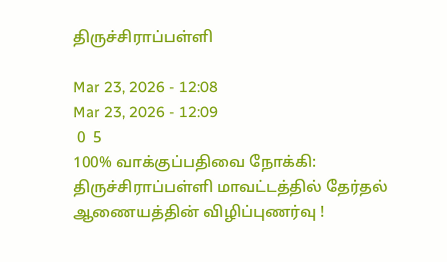திருச்சிராப்பள்ளி

Mar 23, 2026 - 12:08
Mar 23, 2026 - 12:09
 0  5
100% வாக்குப்பதிவை நோக்கி: திருச்சிராப்பள்ளி மாவட்டத்தில் தேர்தல் ஆணையத்தின் விழிப்புணர்வு !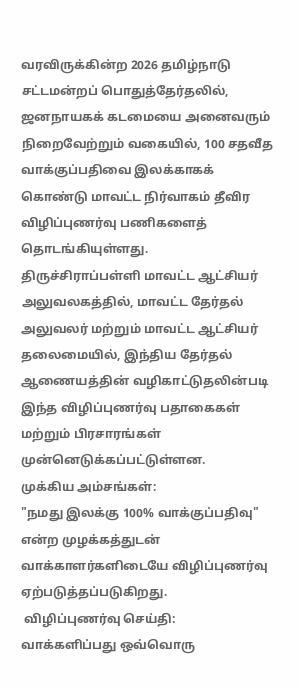வரவிருக்கின்ற 2026 தமிழ்நாடு சட்டமன்றப் பொதுத்தேர்தலில், ஜனநாயகக் கடமையை அனைவரும் நிறைவேற்றும் வகையில், 100 சதவீத வாக்குப்பதிவை இலக்காகக் கொண்டு மாவட்ட நிர்வாகம் தீவிர விழிப்புணர்வு பணிகளைத் தொடங்கியுள்ளது.
திருச்சிராப்பள்ளி மாவட்ட ஆட்சியர் அலுவலகத்தில், மாவட்ட தேர்தல் அலுவலர் மற்றும் மாவட்ட ஆட்சியர் தலைமையில், இந்திய தேர்தல் ஆணையத்தின் வழிகாட்டுதலின்படி இந்த விழிப்புணர்வு பதாகைகள் மற்றும் பிரசாரங்கள் முன்னெடுக்கப்பட்டுள்ளன.
முக்கிய அம்சங்கள்:
"நமது இலக்கு 100% வாக்குப்பதிவு" என்ற முழக்கத்துடன் வாக்காளர்களிடையே விழிப்புணர்வு ஏற்படுத்தப்படுகிறது.
 விழிப்புணர்வு செய்தி: வாக்களிப்பது ஒவ்வொரு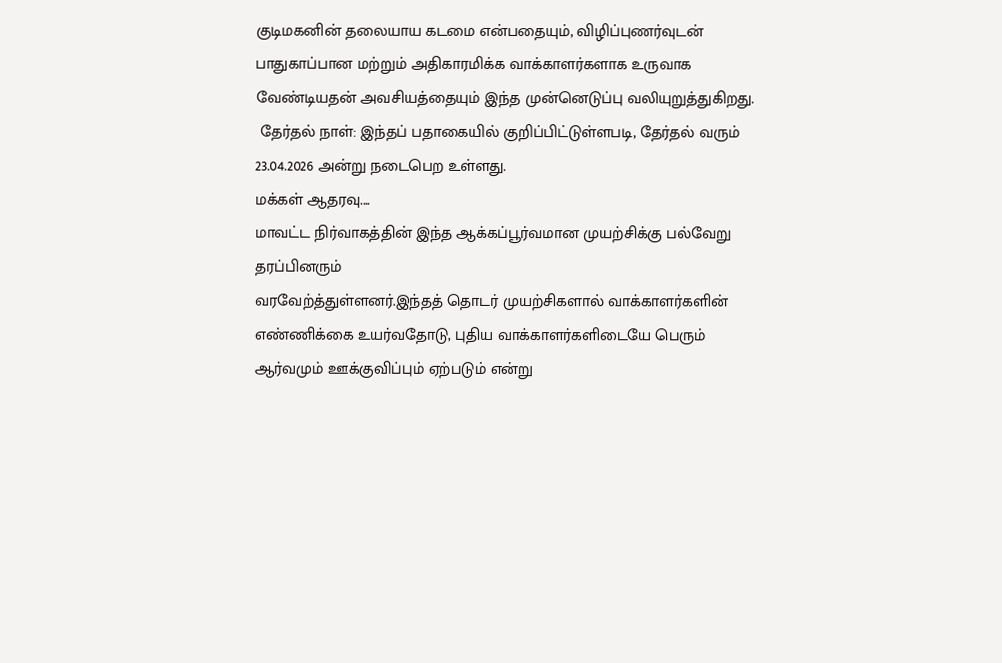குடிமகனின் தலையாய கடமை என்பதையும், விழிப்புணர்வுடன் பாதுகாப்பான மற்றும் அதிகாரமிக்க வாக்காளர்களாக உருவாக வேண்டியதன் அவசியத்தையும் இந்த முன்னெடுப்பு வலியுறுத்துகிறது.
 தேர்தல் நாள்: இந்தப் பதாகையில் குறிப்பிட்டுள்ளபடி, தேர்தல் வரும் 23.04.2026 அன்று நடைபெற உள்ளது.
மக்கள் ஆதரவு....
மாவட்ட நிர்வாகத்தின் இந்த ஆக்கப்பூர்வமான முயற்சிக்கு பல்வேறு தரப்பினரும்
வரவேற்த்துள்ளனர்.இந்தத் தொடர் முயற்சிகளால் வாக்காளர்களின் எண்ணிக்கை உயர்வதோடு, புதிய வாக்காளர்களிடையே பெரும் ஆர்வமும் ஊக்குவிப்பும் ஏற்படும் என்று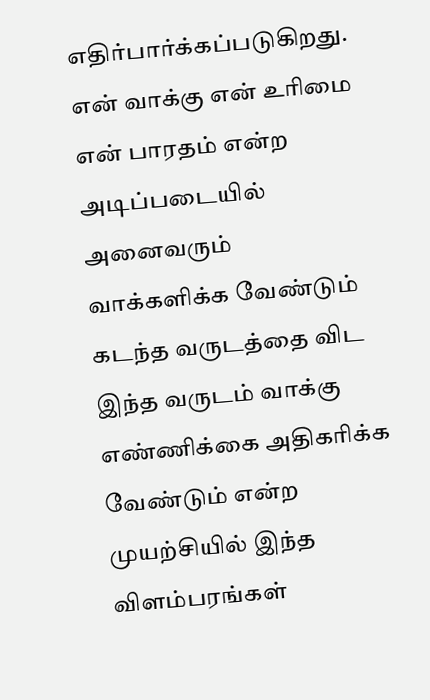எதிர்பார்க்கப்படுகிறது. என் வாக்கு என் உரிமை என் பாரதம் என்ற அடிப்படையில் அனைவரும் வாக்களிக்க வேண்டும் கடந்த வருடத்தை விட இந்த வருடம் வாக்கு எண்ணிக்கை அதிகரிக்க வேண்டும் என்ற முயற்சியில் இந்த விளம்பரங்கள்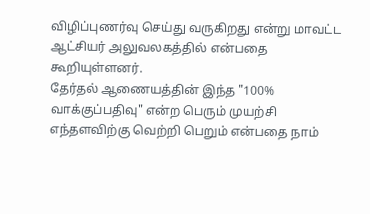விழிப்புணர்வு செய்து வருகிறது என்று மாவட்ட ஆட்சியர் அலுவலகத்தில் என்பதை கூறியுள்ளனர்.
தேர்தல் ஆணையத்தின் இந்த "100% வாக்குப்பதிவு" என்ற பெரும் முயற்சி எந்தளவிற்கு வெற்றி பெறும் என்பதை நாம்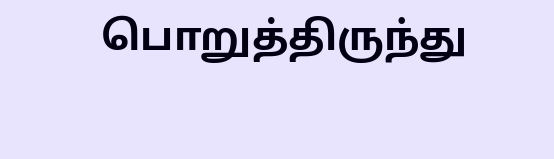பொறுத்திருந்து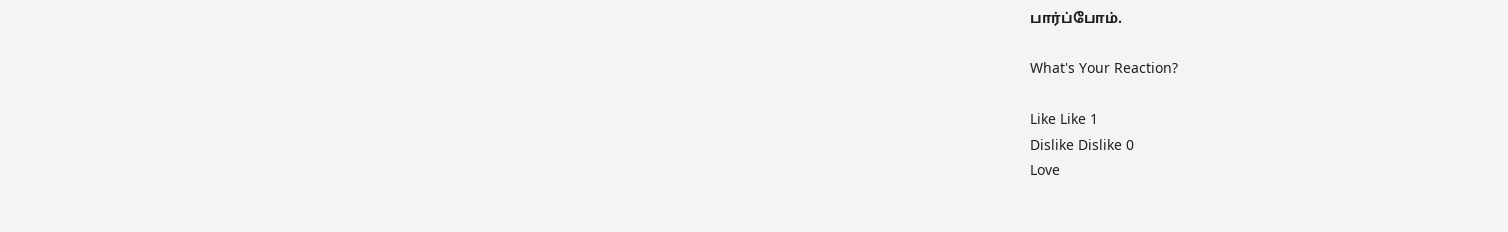பார்ப்போம்.

What's Your Reaction?

Like Like 1
Dislike Dislike 0
Love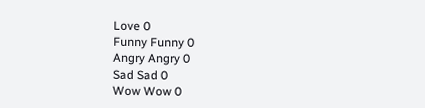Love 0
Funny Funny 0
Angry Angry 0
Sad Sad 0
Wow Wow 0